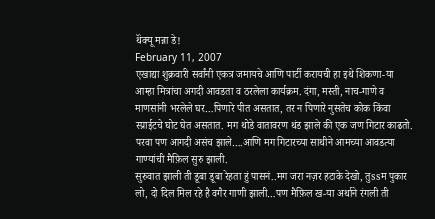थॅंक्यू मन्ना डे!
February 11, 2007
एखाद्या शुक्रवारी सर्वांनी एकत्र जमायचे आणि पार्टी करायची हा इथे शिकणा-या आम्हा मित्रांचा अगदी आवडता व ठरलेला कार्यक्रम. दंगा, मस्ती, नाच-गाणे व माणसांनी भरलेले घर…पिणारे पीत असतात, तर न पिणारे नुसतेच कोक किंवा स्प्राईटचे घोट घेत असतात. मग थोडे वातावरण थंड झाले की एक जण गिटार काढतो. परवा पण आगदी असंच झाले….आणि मग गिटारच्या साथीने आमच्या आवडत्या गाण्यांची मैफ़िल सुरु झाली.
सुरुवात झाली ती डूबा डूबा रेहता हुं पासनं..मग जरा नज़र हटाके देखो, तुssम पुकार लो, दो दिल मिल रहे है वगैर गाणी झाली…पण मैफ़िल ख-या अर्थाने रंगली ती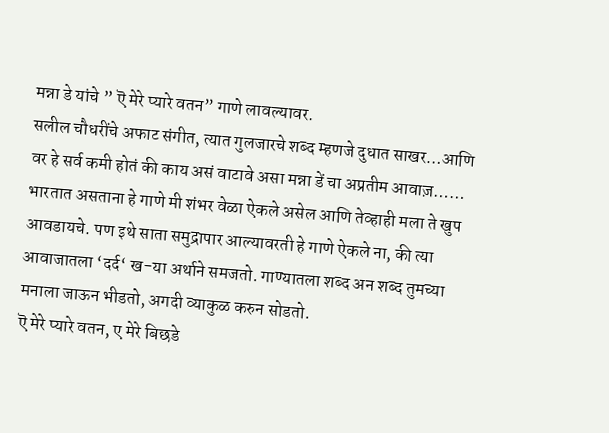मन्ना डे यांचे ” ऎ मेरे प्यारे वतन” गाणे लावल्यावर.
सलील चौधरींचे अफाट संगीत, त्यात गुलजारचे शब्द म्हणजे दुधात साखर…आणि वर हे सर्व कमी होतं की काय असं वाटावे असा मन्ना डें चा अप्रतीम आवाज़…… भारतात असताना हे गाणे मी शंभर वेळा ऐकले असेल आणि तेव्हाही मला ते खुप आवडायचे. पण इथे साता समुद्रापार आल्यावरती हे गाणे ऐकले ना, की त्या आवाजातला ‘दर्द‘ ख-या अर्थाने समजतो. गाण्यातला शब्द अन शब्द तुमच्या मनाला जाऊन भीडतो, अगदी व्याकुळ करुन सोडतो.
ऎ मेरे प्यारे वतन, ए मेरे बिछडे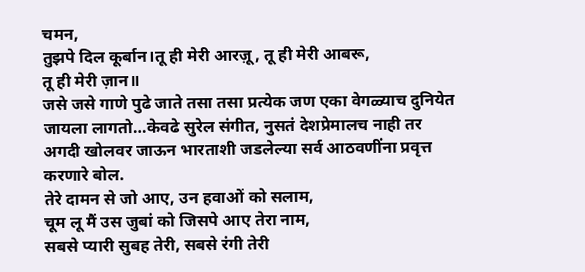चमन,
तुझपे दिल कूर्बान।तू ही मेरी आरज़ू, तू ही मेरी आबरू,
तू ही मेरी ज़ान॥
जसे जसे गाणे पुढे जाते तसा तसा प्रत्येक जण एका वेगळ्याच दुनियेत जायला लागतो…केवढे सुरेल संगीत, नुसतं देशप्रेमालच नाही तर अगदी खोलवर जाऊन भारताशी जडलेल्या सर्व आठवणींना प्रवृत्त करणारे बोल.
तेरे दामन से जो आए, उन हवाओं को सलाम,
चूम लू मैं उस जुबां को जिसपे आए तेरा नाम,
सबसे प्यारी सुबह तेरी, सबसे रंगी तेरी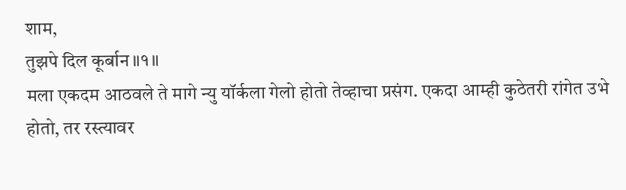शाम,
तुझपे दिल कूर्बान॥१॥
मला एकदम आठवले ते मागे न्यु यॉर्कला गेलो होतो तेव्हाचा प्रसंग. एकदा आम्ही कुठेतरी रांगेत उभे होतो, तर रस्त्यावर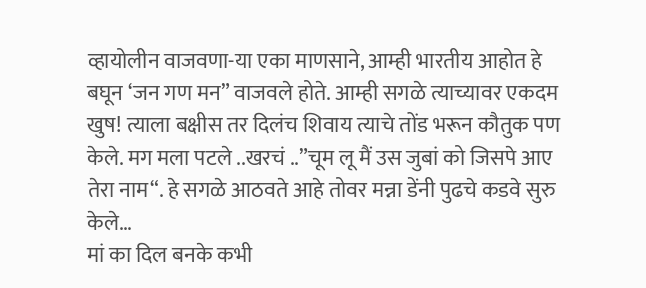व्हायोलीन वाजवणा-या एका माणसाने, आम्ही भारतीय आहोत हे बघून ‘जन गण मन” वाजवले होते. आम्ही सगळे त्याच्यावर एकदम खुष! त्याला बक्षीस तर दिलंच शिवाय त्याचे तोंड भरून कौतुक पण केले. मग मला पटले ..खरचं ..”चूम लू मैं उस जुबां को जिसपे आए तेरा नाम“. हे सगळे आठवते आहे तोवर मन्ना डेंनी पुढचे कडवे सुरु केले…
मां का दिल बनके कभी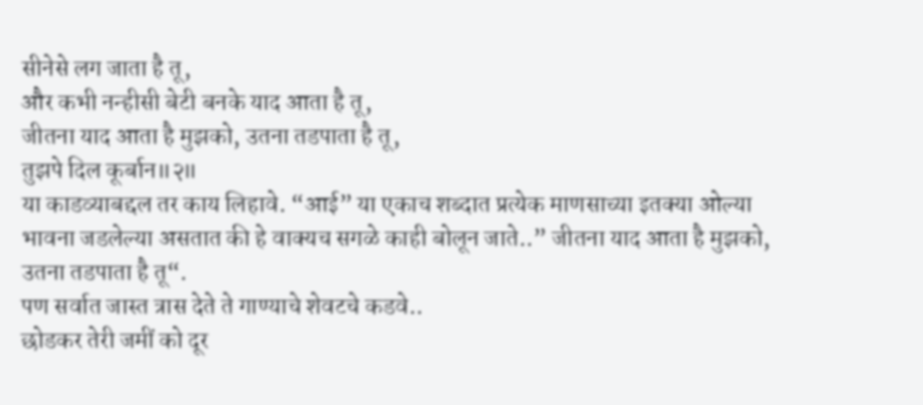सीनेसे लग जाता है तू,
और कभी नन्हीसी बेटी बनके याद आता है तू,
जीतना याद आता है मुझको, उतना तडपाता है तू,
तुझपे दिल कूर्बान॥२॥
या काडव्याबद्दल तर काय लिहावे. “आई” या एकाच शब्दात प्रत्येक माणसाच्या इतक्या ओल्या भावना जडलेल्या असतात की हे वाक्यच सगळे काही बोलून जाते..” जीतना याद आता है मुझको, उतना तडपाता है तू“.
पण सर्वात जास्त त्रास देते ते गाण्याचे शेवटचे कडवे..
छोडकर तेरी जमीं को दूर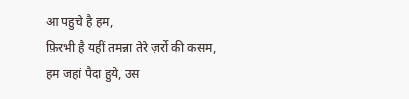आ पहुचे है हम,
फ़िरभी है यहीं तमन्ना तेरे ज़र्रो की कसम,
हम जहां पैदा हुये, उस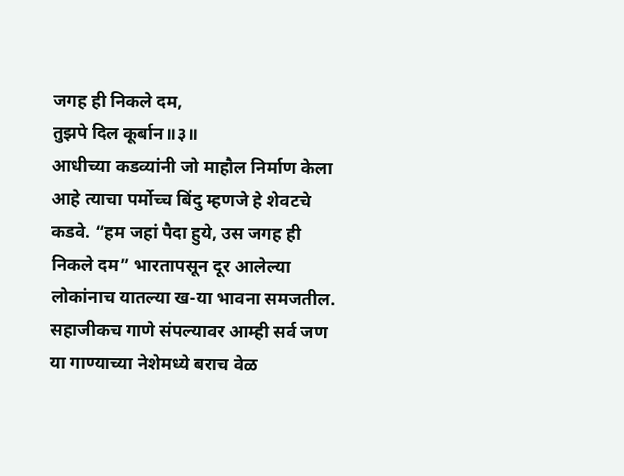जगह ही निकले दम,
तुझपे दिल कूर्बान॥३॥
आधीच्या कडव्यांनी जो माहौल निर्माण केला आहे त्याचा पर्मोच्च बिंदु म्हणजे हे शेवटचे कडवे. “हम जहां पैदा हुये, उस जगह ही निकले दम” भारतापसून दूर आलेल्या लोकांनाच यातल्या ख-या भावना समजतील.
सहाजीकच गाणे संपल्यावर आम्ही सर्व जण या गाण्याच्या नेशेमध्ये बराच वेळ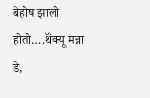बेहोष झालो होतो….थॅंक्यू मन्ना डे,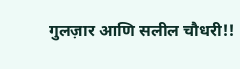गुलज़ार आणि सलील चौधरी!!